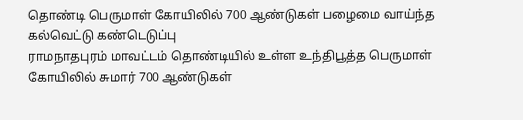தொண்டி பெருமாள் கோயிலில் 700 ஆண்டுகள் பழைமை வாய்ந்த கல்வெட்டு கண்டெடுப்பு
ராமநாதபுரம் மாவட்டம் தொண்டியில் உள்ள உந்திபூத்த பெருமாள் கோயிலில் சுமார் 700 ஆண்டுகள்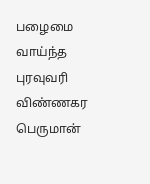பழைமை வாய்ந்த புரவுவரி விண்ணகர பெருமான்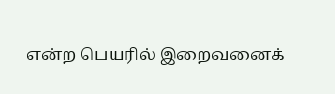என்ற பெயரில் இறைவனைக்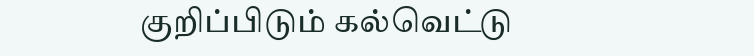குறிப்பிடும் கல்வெட்டு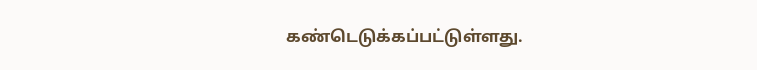கண்டெடுக்கப்பட்டுள்ளது.